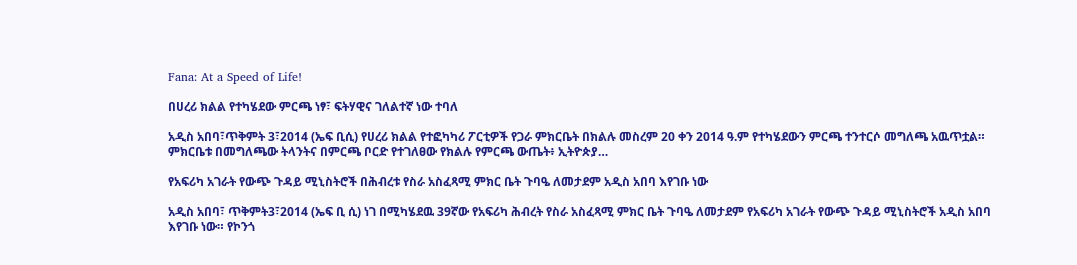Fana: At a Speed of Life!

በሀረሪ ክልል የተካሄደው ምርጫ ነፃ፣ ፍትሃዊና ገለልተኛ ነው ተባለ

አዲስ አበባ፣ጥቅምት 3፣2014 (ኤፍ ቢሲ) የሀረሪ ክልል የተፎካካሪ ፖርቲዎች የጋራ ምክርቤት በክልሉ መስረም 20 ቀን 2014 ዓ.ም የተካሄደውን ምርጫ ተንተርሶ መግለጫ አዉጥቷል። ምክርቤቱ በመግለጫው ትላንትና በምርጫ ቦርድ የተገለፀው የክልሉ የምርጫ ውጤት፥ ኢትዮጵያ…

የአፍሪካ አገራት የውጭ ጉዳይ ሚኒስትሮች በሕብረቱ የስራ አስፈጻሚ ምክር ቤት ጉባዔ ለመታደም አዲስ አበባ እየገቡ ነው

አዲስ አበባ፣ ጥቅምት3፣2014 (ኤፍ ቢ ሲ) ነገ በሚካሄደዉ 39ኛው የአፍሪካ ሕብረት የስራ አስፈጻሚ ምክር ቤት ጉባዔ ለመታደም የአፍሪካ አገራት የውጭ ጉዳይ ሚኒስትሮች አዲስ አበባ እየገቡ ነው። የኮንጎ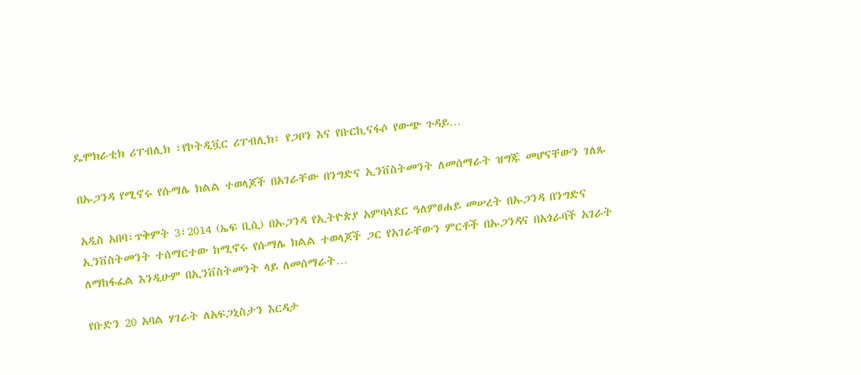ዴሞክራቲክ ሪፐብሊክ ፣የኮትዲቯር ሪፐብሊክ፣ የጋቦን እና የቡርኪናፋሶ የውጭ ጉዳይ…

በኡጋንዳ የሚኖሩ የሱማሌ ክልል ተወላጆች በአገራቸው በንግድና ኢንቨስትመንት ለመሰማራት ዝግጁ መሆናቸውን ገለጹ

አዲስ አበባ፣ጥቅምት 3፣2014 (ኤፍ ቢሲ) በኡጋንዳ የኢትዮጵያ አምባሳደር ዓለምፀሐይ መሠረት በኡጋንዳ በንግድና ኢንቨስትመንት ተሰማርተው ከሚኖሩ የሱማሌ ክልል ተወላጆች ጋር የአገራቸውን ምርቶች በኡጋንዳና በአጎራባች አገራት ለማከፋፈል እንዲሁም በኢንቨስትመንት ላይ ለመሰማራት…

የቡድን 20 አባል ሃገራት ለአፍጋኒስታን እርዳታ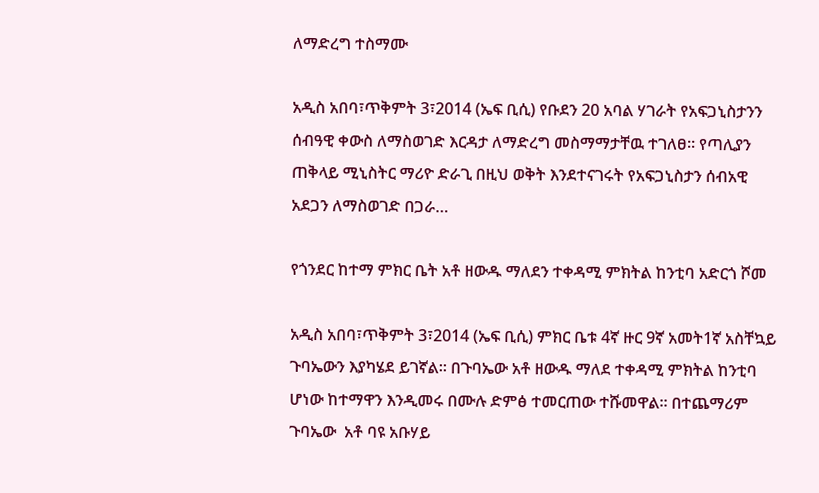ለማድረግ ተስማሙ

አዲስ አበባ፣ጥቅምት 3፣2014 (ኤፍ ቢሲ) የቡደን 20 አባል ሃገራት የአፍጋኒስታንን ሰብዓዊ ቀውስ ለማስወገድ እርዳታ ለማድረግ መስማማታቸዉ ተገለፀ። የጣሊያን ጠቅላይ ሚኒስትር ማሪዮ ድራጊ በዚህ ወቅት እንደተናገሩት የአፍጋኒስታን ሰብአዊ አደጋን ለማስወገድ በጋራ…

የጎንደር ከተማ ምክር ቤት አቶ ዘውዱ ማለደን ተቀዳሚ ምክትል ከንቲባ አድርጎ ሾመ

አዲስ አበባ፣ጥቅምት 3፣2014 (ኤፍ ቢሲ) ምክር ቤቱ 4ኛ ዙር 9ኛ አመት1ኛ አስቸኳይ ጉባኤውን እያካሄደ ይገኛል። በጉባኤው አቶ ዘውዱ ማለደ ተቀዳሚ ምክትል ከንቲባ ሆነው ከተማዋን እንዲመሩ በሙሉ ድምፅ ተመርጠው ተሹመዋል። በተጨማሪም ጉባኤው  አቶ ባዩ አቡሃይ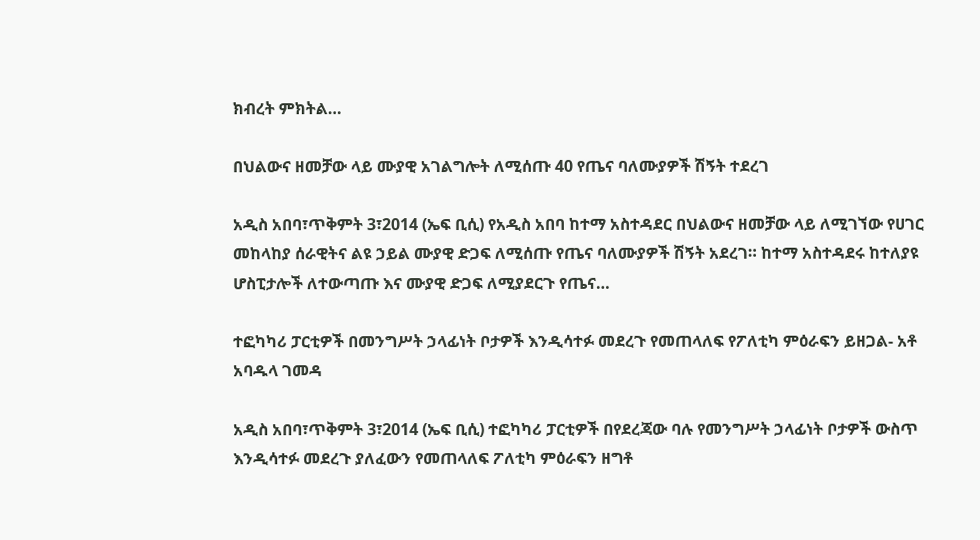ክብረት ምክትል…

በህልውና ዘመቻው ላይ ሙያዊ አገልግሎት ለሚሰጡ 40 የጤና ባለሙያዎች ሽኝት ተደረገ

አዲስ አበባ፣ጥቅምት 3፣2014 (ኤፍ ቢሲ) የአዲስ አበባ ከተማ አስተዳደር በህልውና ዘመቻው ላይ ለሚገኘው የሀገር መከላከያ ሰራዊትና ልዩ ኃይል ሙያዊ ድጋፍ ለሚሰጡ የጤና ባለሙያዎች ሽኝት አደረገ። ከተማ አስተዳደሩ ከተለያዩ ሆስፒታሎች ለተውጣጡ እና ሙያዊ ድጋፍ ለሚያደርጉ የጤና…

ተፎካካሪ ፓርቲዎች በመንግሥት ኃላፊነት ቦታዎች እንዲሳተፉ መደረጉ የመጠላለፍ የፖለቲካ ምዕራፍን ይዘጋል- አቶ አባዱላ ገመዳ

አዲስ አበባ፣ጥቅምት 3፣2014 (ኤፍ ቢሲ) ተፎካካሪ ፓርቲዎች በየደረጃው ባሉ የመንግሥት ኃላፊነት ቦታዎች ውስጥ እንዲሳተፉ መደረጉ ያለፈውን የመጠላለፍ ፖለቲካ ምዕራፍን ዘግቶ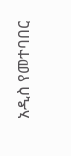አዲስ የመተባበር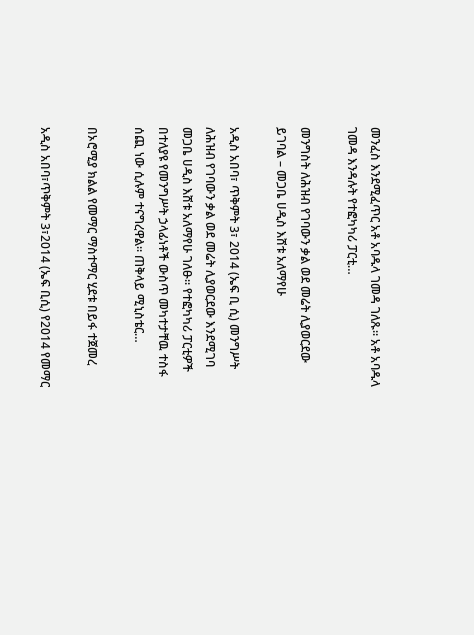መንፈስ እንደሚፈጥር አቶ አባዱላ ገመዳ ገለጹ። አቶ አባዱላ ገመዳ እንዳሉት የተፎካካሪ ፓርቲ…

መንግስት ለሕዝብ የገባውን ቃል ወደ መሬት ሊያወርደው ይገባል – መጋቤ ሀዲስ እሸቱ አለማየሁ

አዲስ አበባ፣ ጥቅምት 3፣ 2014 (ኤፍ ቢ ሲ) መንግሥት ለሕዝብ የገባውን ቃል ወደ መሬት ሊያወርደው እንደሚገባ መጋቤ ሀዲስ እሸቱ አለማየሁ ገለፁ። የተፎካካሪ ፓርቲዎች በተለያዩ የመንግሥት ኃላፊነቶች ውስጥ መካተታቸዉ ተስፋ ሰጪ ነው ሲሉም ተናግረዋል። ጠቅላይ ሚኒስቴር…

በኦሮሚያ ክልል የመማር ማስተማር ሂደቱ በይፋ ተጀመረ

አዲስ አበባ፣ጥቅምት 3፣2014 (ኤፍ ቢሲ) የ2014 የመማር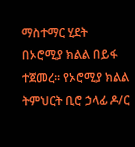ማስተማር ሂደት በኦሮሚያ ክልል በይፋ ተጀመረ፡፡ የኦሮሚያ ክልል ትምህርት ቢሮ ኃላፊ ዶ/ር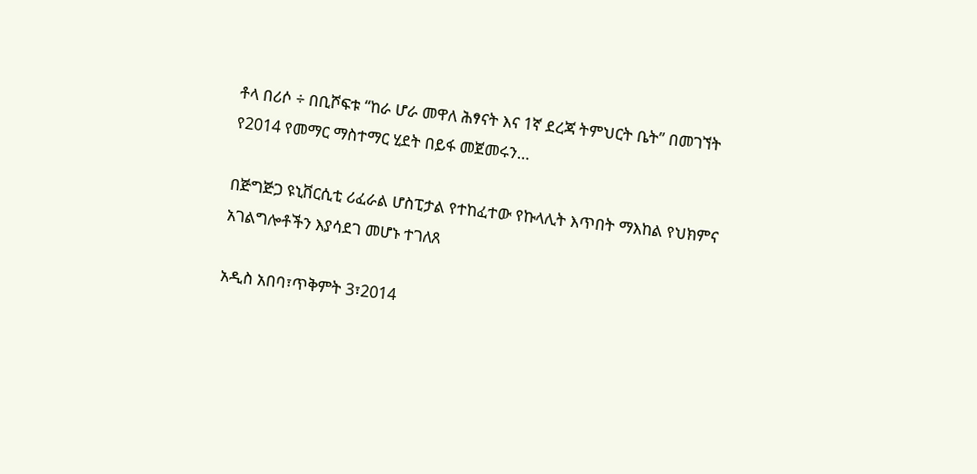ቶላ በሪሶ ÷ በቢሾፍቱ “ከራ ሆራ መዋለ ሕፃናት እና 1ኛ ደረጃ ትምህርት ቤት” በመገኘት የ2014 የመማር ማስተማር ሂደት በይፋ መጀመሩን…

በጅግጅጋ ዩኒቨርሲቲ ሪፈራል ሆስፒታል የተከፈተው የኩላሊት እጥበት ማእከል የህክምና አገልግሎቶችን እያሳደገ መሆኑ ተገለጸ

አዲስ አበባ፣ጥቅምት 3፣2014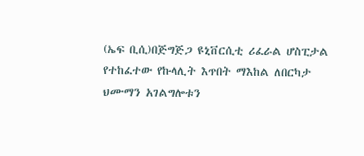(ኤፍ ቢሲ)በጅግጅጋ ዩኒቨርሲቲ ሪፈራል ሆስፒታል የተከፈተው የኩላሊት እጥበት ማእከል ለበርካታ ህሙማን አገልግሎቱን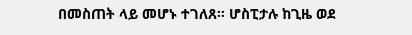በመስጠት ላይ መሆኑ ተገለጸ። ሆስፒታሉ ከጊዜ ወደ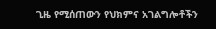ጊዜ የሚሰጠውን የህክምና አገልግሎቶችን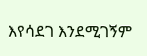እየሳደገ እንደሚገኝም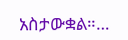አስታውቋል።…